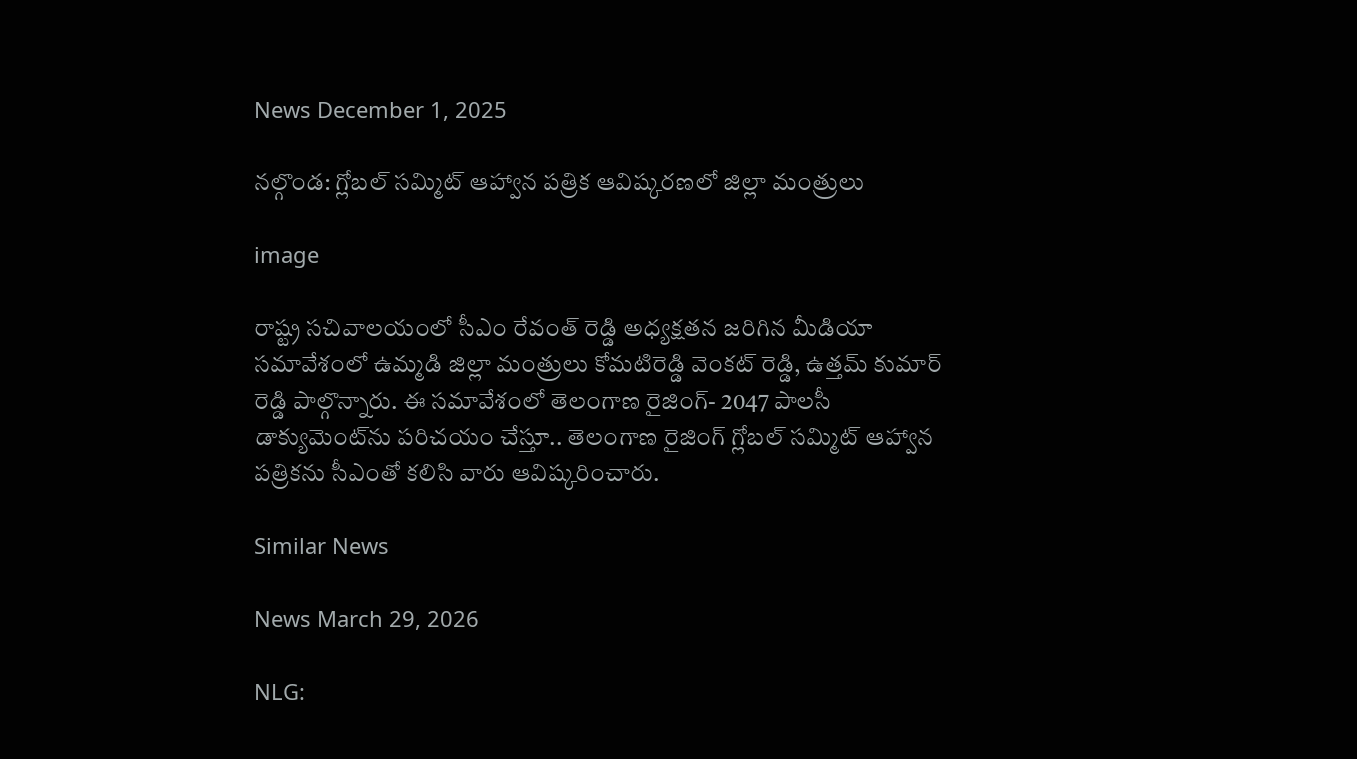News December 1, 2025

నల్గొండ: గ్లోబల్ సమ్మిట్ ఆహ్వాన పత్రిక ఆవిష్కరణలో జిల్లా మంత్రులు

image

రాష్ట్ర సచివాలయంలో సీఎం రేవంత్ రెడ్డి అధ్యక్షతన జరిగిన మీడియా సమావేశంలో ఉమ్మడి జిల్లా మంత్రులు కోమటిరెడ్డి వెంకట్ రెడ్డి, ఉత్తమ్ కుమార్ రెడ్డి పాల్గొన్నారు. ఈ సమావేశంలో తెలంగాణ రైజింగ్- 2047 పాలసీ డాక్యుమెంట్‌ను పరిచయం చేస్తూ.. తెలంగాణ రైజింగ్ గ్లోబల్ సమ్మిట్ ఆహ్వాన పత్రికను సీఎంతో కలిసి వారు ఆవిష్కరించారు.

Similar News

News March 29, 2026

NLG: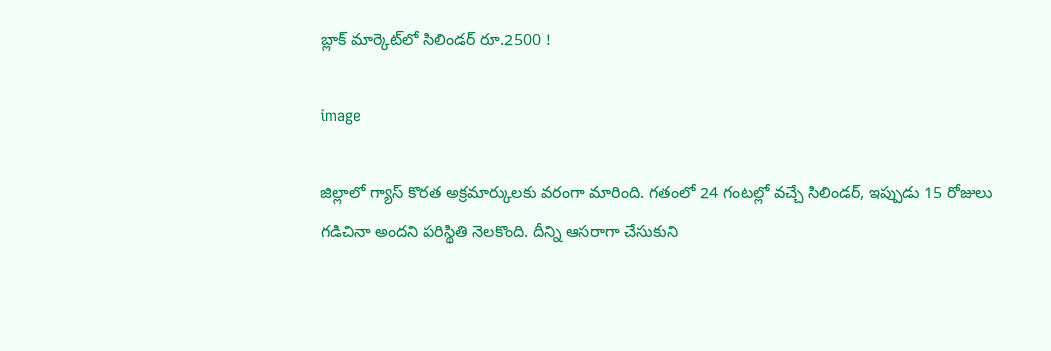బ్లాక్ మార్కెట్‌లో సిలిండర్ రూ.2500 !

image

జిల్లాలో గ్యాస్ కొరత అక్రమార్కులకు వరంగా మారింది. గతంలో 24 గంటల్లో వచ్చే సిలిండర్, ఇప్పుడు 15 రోజులు గడిచినా అందని పరిస్థితి నెలకొంది. దీన్ని ఆసరాగా చేసుకుని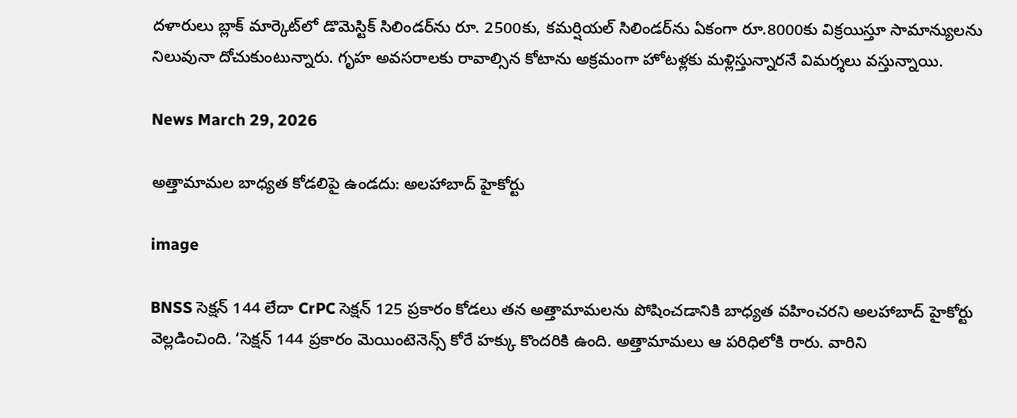దళారులు బ్లాక్ మార్కెట్‌లో డొమెస్టిక్ సిలిండర్‌ను రూ. 2500కు, కమర్షియల్ సిలిండర్‌ను ఏకంగా రూ.8000కు విక్రయిస్తూ సామాన్యులను నిలువునా దోచుకుంటున్నారు. గృహ అవసరాలకు రావాల్సిన కోటాను అక్రమంగా హోటళ్లకు మళ్లిస్తున్నారనే విమర్శలు వస్తున్నాయి.

News March 29, 2026

అత్తామామల బాధ్యత కోడలిపై ఉండదు: అలహాబాద్ హైకోర్టు

image

BNSS సెక్షన్ 144 లేదా CrPC సెక్షన్ 125 ప్రకారం కోడలు తన అత్తామామలను పోషించడానికి బాధ్యత వహించరని అలహాబాద్ హైకోర్టు వెల్లడించింది. ‘సెక్షన్ 144 ప్రకారం మెయింటెనెన్స్ కోరే హక్కు కొందరికి ఉంది. అత్తామామలు ఆ పరిధిలోకి రారు. వారిని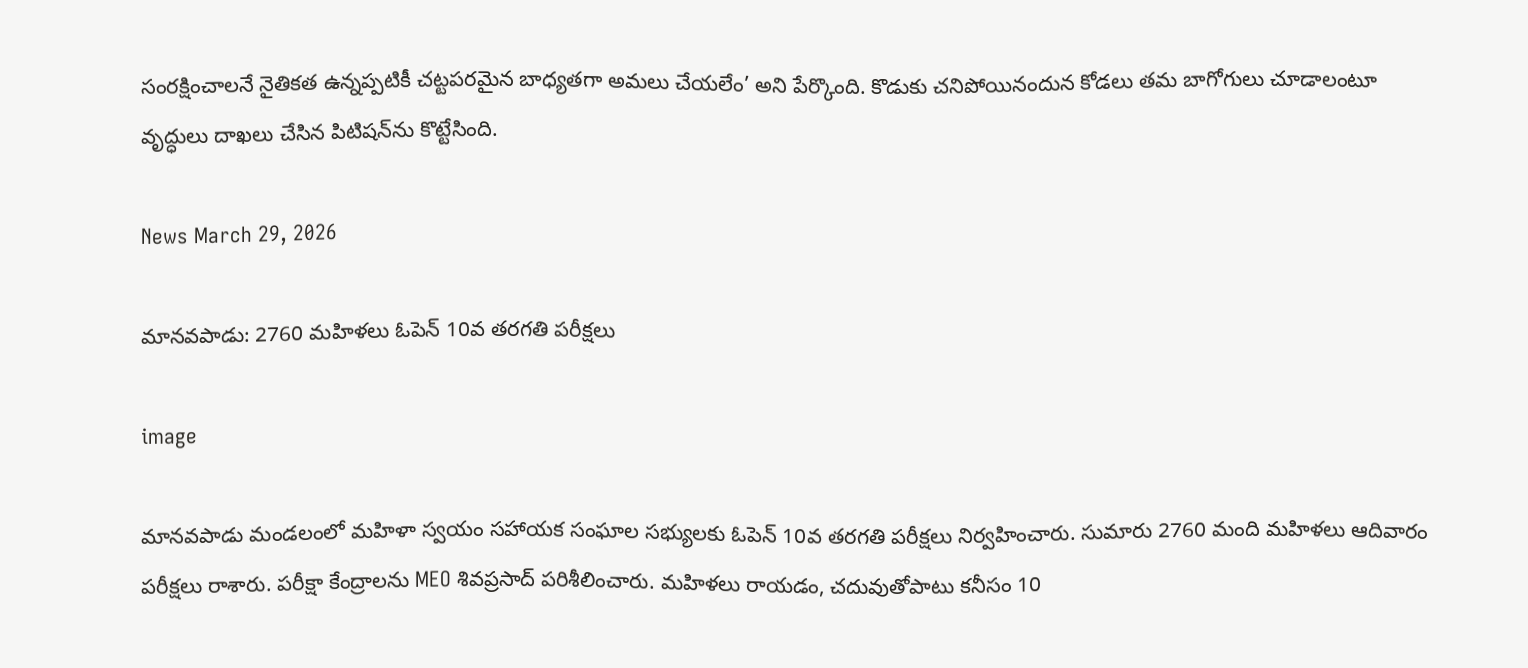సంరక్షించాలనే నైతికత ఉన్నప్పటికీ చట్టపరమైన బాధ్యతగా అమలు చేయలేం’ అని పేర్కొంది. కొడుకు చనిపోయినందున కోడలు తమ బాగోగులు చూడాలంటూ వృద్ధులు దాఖలు చేసిన పిటిషన్‌ను కొట్టేసింది.

News March 29, 2026

మానవపాడు: 2760 మహిళలు ఓపెన్ 10వ తరగతి పరీక్షలు

image

మానవపాడు మండలంలో మహిళా స్వయం సహాయక సంఘాల సభ్యులకు ఓపెన్ 10వ తరగతి పరీక్షలు నిర్వహించారు. సుమారు 2760 మంది మహిళలు ఆదివారం పరీక్షలు రాశారు. పరీక్షా కేంద్రాలను MEO శివప్రసాద్ పరిశీలించారు. మహిళలు రాయడం, చదువుతోపాటు కనీసం 10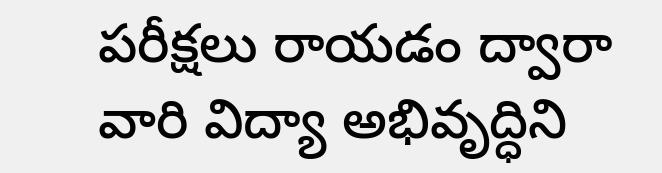పరీక్షలు రాయడం ద్వారా వారి విద్యా అభివృద్ధిని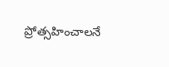ప్రోత్సహించాలనే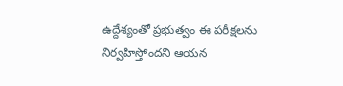ఉద్దేశ్యంతో ప్రభుత్వం ఈ పరీక్షలను నిర్వహిస్తోందని ఆయన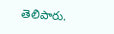తెలిపారు.